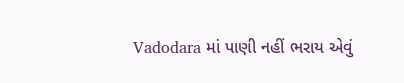Vadodara માં પાણી નહીં ભરાય એવું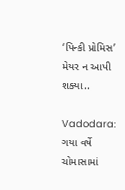‘પિન્કી પ્રોમિસ’ મેયર ન આપી શક્યા..

Vadodara: ગયા વર્ષે ચોમાસામાં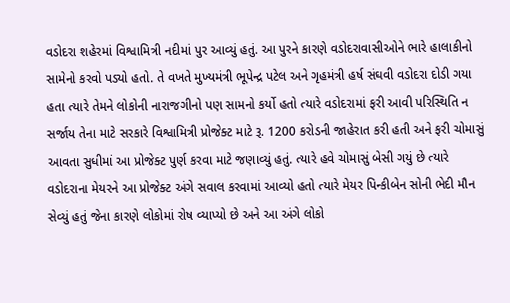વડોદરા શહેરમાં વિશ્વામિત્રી નદીમાં પુર આવ્યું હતું. આ પુરને કારણે વડોદરાવાસીઓને ભારે હાલાકીનો સામેનો કરવો પડ્યો હતો. તે વખતે મુખ્યમંત્રી ભૂપેન્દ્ર પટેલ અને ગૃહમંત્રી હર્ષ સંઘવી વડોદરા દોડી ગયા હતા ત્યારે તેમને લોકોની નારાજગીનો પણ સામનો કર્યો હતો ત્યારે વડોદરામાં ફરી આવી પરિસ્થિતિ ન સર્જાય તેના માટે સરકારે વિશ્વામિત્રી પ્રોજેક્ટ માટે રૂ. 1200 કરોડની જાહેરાત કરી હતી અને ફરી ચોમાસું આવતા સુધીમાં આ પ્રોજેક્ટ પુર્ણ કરવા માટે જણાવ્યું હતું. ત્યારે હવે ચોમાસું બેસી ગયું છે ત્યારે વડોદરાના મેયરને આ પ્રોજેક્ટ અંગે સવાલ કરવામાં આવ્યો હતો ત્યારે મેયર પિન્કીબેન સોની ભેદી મૌન સેવ્યું હતું જેના કારણે લોકોમાં રોષ વ્યાપ્યો છે અને આ અંગે લોકો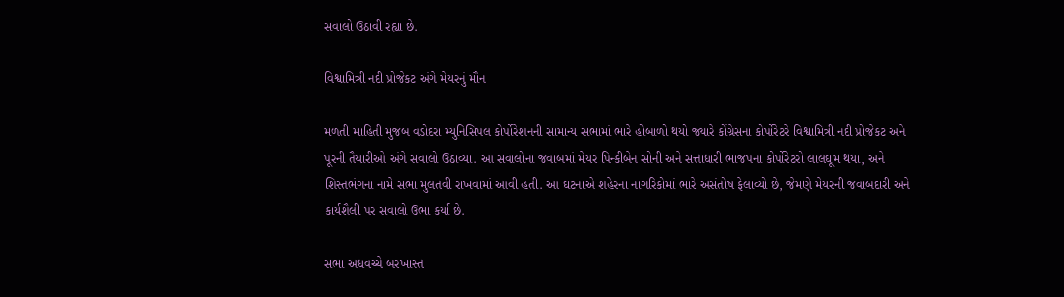સવાલો ઉઠાવી રહ્યા છે.

વિશ્વામિત્રી નદી પ્રોજેકટ અંગે મેયરનું મૌન

મળતી માહિતી મુજબ વડોદરા મ્યુનિસિપલ કોર્પોરેશનની સામાન્ય સભામાં ભારે હોબાળો થયો જ્યારે કોંગ્રેસના કોર્પોરેટરે વિશ્વામિત્રી નદી પ્રોજેકટ અને પૂરની તૈયારીઓ અંગે સવાલો ઉઠાવ્યા. આ સવાલોના જવાબમાં મેયર પિન્કીબેન સોની અને સત્તાધારી ભાજપના કોર્પોરેટરો લાલઘૂમ થયા, અને શિસ્તભંગના નામે સભા મુલતવી રાખવામાં આવી હતી. આ ઘટનાએ શહેરના નાગરિકોમાં ભારે અસંતોષ ફેલાવ્યો છે, જેમણે મેયરની જવાબદારી અને કાર્યશૈલી પર સવાલો ઉભા કર્યા છે.

સભા અધવચ્ચે બરખાસ્ત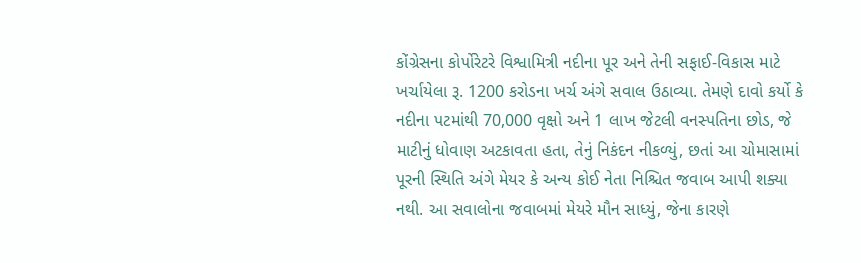કોંગ્રેસના કોર્પોરેટરે વિશ્વામિત્રી નદીના પૂર અને તેની સફાઈ-વિકાસ માટે ખર્ચાયેલા રૂ. 1200 કરોડના ખર્ચ અંગે સવાલ ઉઠાવ્યા. તેમણે દાવો કર્યો કે નદીના પટમાંથી 70,000 વૃક્ષો અને 1 લાખ જેટલી વનસ્પતિના છોડ, જે માટીનું ધોવાણ અટકાવતા હતા, તેનું નિકંદન નીકળ્યું, છતાં આ ચોમાસામાં પૂરની સ્થિતિ અંગે મેયર કે અન્ય કોઈ નેતા નિશ્ચિત જવાબ આપી શક્યા નથી. આ સવાલોના જવાબમાં મેયરે મૌન સાધ્યું, જેના કારણે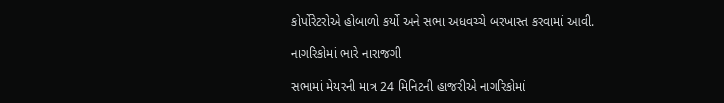કોર્પોરેટરોએ હોબાળો કર્યો અને સભા અધવચ્ચે બરખાસ્ત કરવામાં આવી.

નાગરિકોમાં ભારે નારાજગી

સભામાં મેયરની માત્ર 24 મિનિટની હાજરીએ નાગરિકોમાં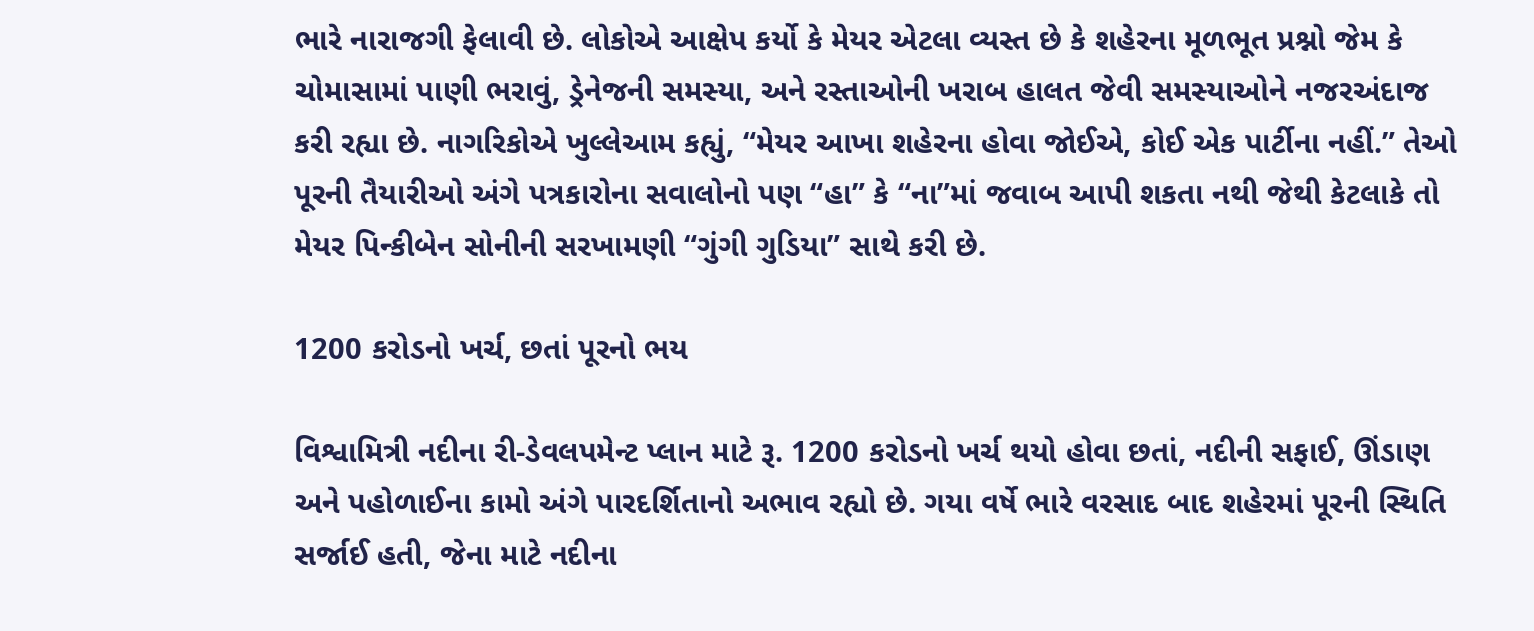ભારે નારાજગી ફેલાવી છે. લોકોએ આક્ષેપ કર્યો કે મેયર એટલા વ્યસ્ત છે કે શહેરના મૂળભૂત પ્રશ્નો જેમ કે ચોમાસામાં પાણી ભરાવું, ડ્રેનેજની સમસ્યા, અને રસ્તાઓની ખરાબ હાલત જેવી સમસ્યાઓને નજરઅંદાજ કરી રહ્યા છે. નાગરિકોએ ખુલ્લેઆમ કહ્યું, “મેયર આખા શહેરના હોવા જોઈએ, કોઈ એક પાર્ટીના નહીં.” તેઓ પૂરની તૈયારીઓ અંગે પત્રકારોના સવાલોનો પણ “હા” કે “ના”માં જવાબ આપી શકતા નથી જેથી કેટલાકે તો મેયર પિન્કીબેન સોનીની સરખામણી “ગુંગી ગુડિયા” સાથે કરી છે.

1200 કરોડનો ખર્ચ, છતાં પૂરનો ભય

વિશ્વામિત્રી નદીના રી-ડેવલપમેન્ટ પ્લાન માટે રૂ. 1200 કરોડનો ખર્ચ થયો હોવા છતાં, નદીની સફાઈ, ઊંડાણ અને પહોળાઈના કામો અંગે પારદર્શિતાનો અભાવ રહ્યો છે. ગયા વર્ષે ભારે વરસાદ બાદ શહેરમાં પૂરની સ્થિતિ સર્જાઈ હતી, જેના માટે નદીના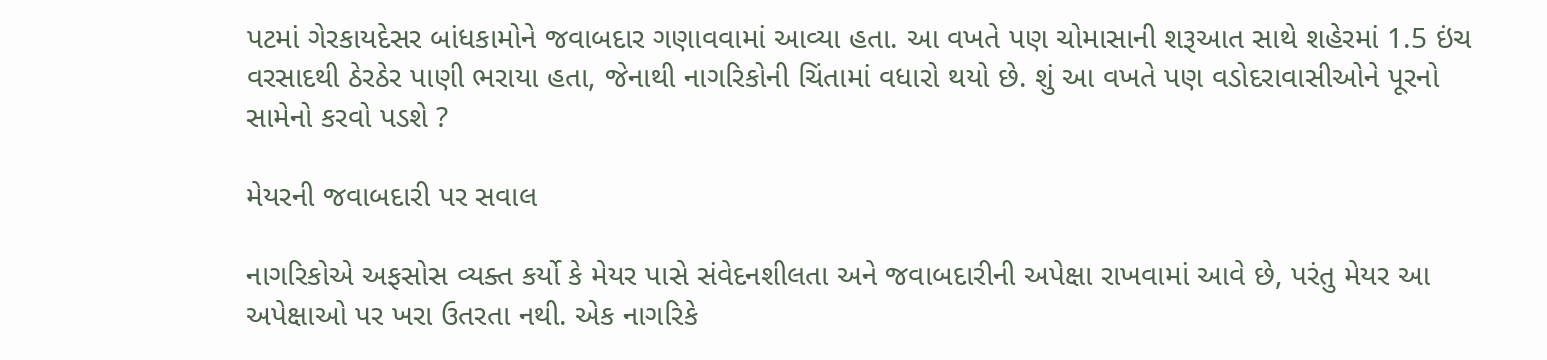પટમાં ગેરકાયદેસર બાંધકામોને જવાબદાર ગણાવવામાં આવ્યા હતા. આ વખતે પણ ચોમાસાની શરૂઆત સાથે શહેરમાં 1.5 ઇંચ વરસાદથી ઠેરઠેર પાણી ભરાયા હતા, જેનાથી નાગરિકોની ચિંતામાં વધારો થયો છે. શું આ વખતે પણ વડોદરાવાસીઓને પૂરનો સામેનો કરવો પડશે ?

મેયરની જવાબદારી પર સવાલ

નાગરિકોએ અફસોસ વ્યક્ત કર્યો કે મેયર પાસે સંવેદનશીલતા અને જવાબદારીની અપેક્ષા રાખવામાં આવે છે, પરંતુ મેયર આ અપેક્ષાઓ પર ખરા ઉતરતા નથી. એક નાગરિકે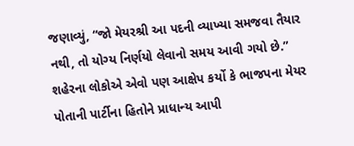જણાવ્યું, “જો મેયરશ્રી આ પદની વ્યાખ્યા સમજવા તૈયાર નથી, તો યોગ્ય નિર્ણયો લેવાનો સમય આવી ગયો છે.” શહેરના લોકોએ એવો પણ આક્ષેપ કર્યો કે ભાજપના મેયર પોતાની પાર્ટીના હિતોને પ્રાધાન્ય આપી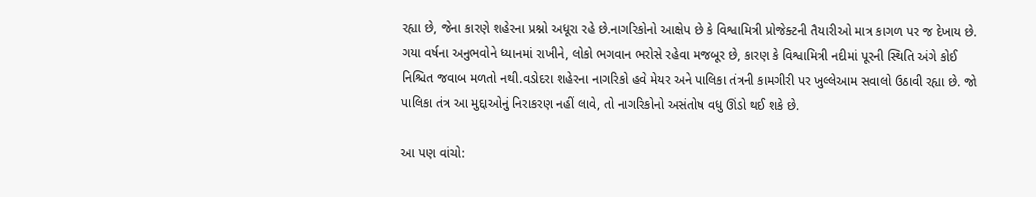રહ્યા છે, જેના કારણે શહેરના પ્રશ્નો અધૂરા રહે છે.નાગરિકોનો આક્ષેપ છે કે વિશ્વામિત્રી પ્રોજેક્ટની તૈયારીઓ માત્ર કાગળ પર જ દેખાય છે. ગયા વર્ષના અનુભવોને ધ્યાનમાં રાખીને, લોકો ભગવાન ભરોસે રહેવા મજબૂર છે, કારણ કે વિશ્વામિત્રી નદીમાં પૂરની સ્થિતિ અંગે કોઈ નિશ્ચિત જવાબ મળતો નથી.વડોદરા શહેરના નાગરિકો હવે મેયર અને પાલિકા તંત્રની કામગીરી પર ખુલ્લેઆમ સવાલો ઉઠાવી રહ્યા છે. જો પાલિકા તંત્ર આ મુદ્દાઓનું નિરાકરણ નહીં લાવે, તો નાગરિકોનો અસંતોષ વધુ ઊંડો થઈ શકે છે.

આ પણ વાંચો: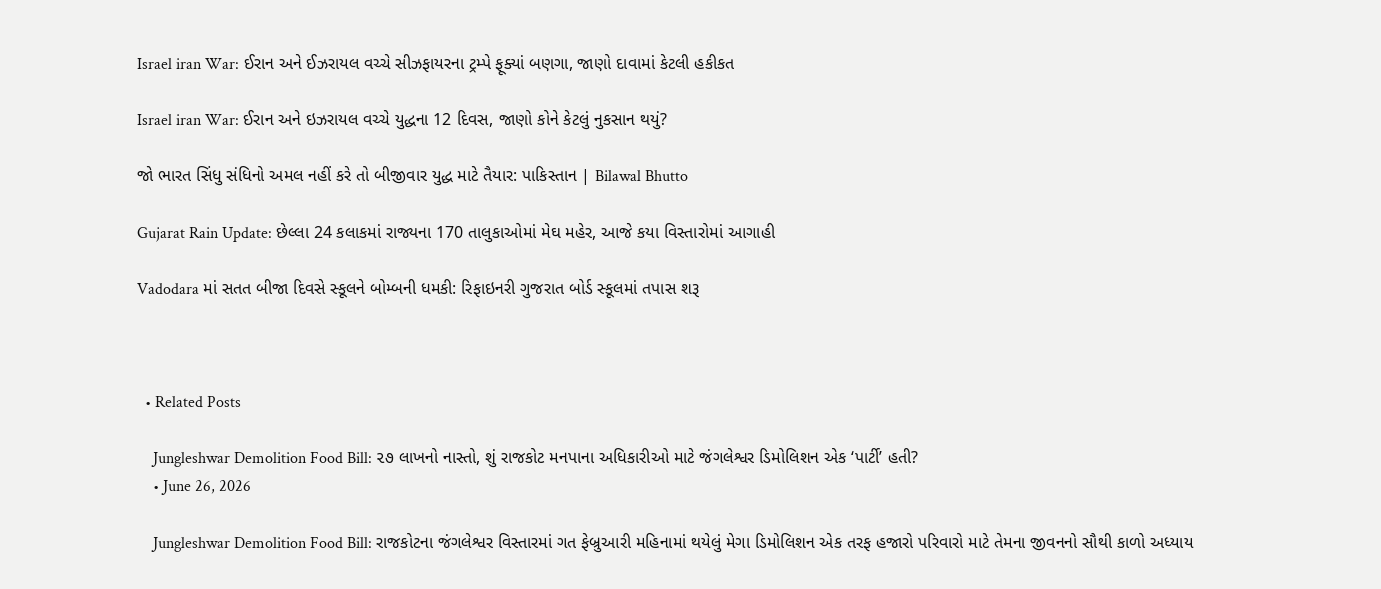Israel iran War: ઈરાન અને ઈઝરાયલ વચ્ચે સીઝફાયરના ટ્રમ્પે ફૂક્યાં બણગા, જાણો દાવામાં કેટલી હકીકત

Israel iran War: ઈરાન અને ઇઝરાયલ વચ્ચે યુદ્ધના 12 દિવસ, જાણો કોને કેટલું નુકસાન થયું?

જો ભારત સિંધુ સંધિનો અમલ નહીં કરે તો બીજીવાર યુદ્ધ માટે તૈયાર: પાકિસ્તાન | Bilawal Bhutto

Gujarat Rain Update: છેલ્લા 24 કલાકમાં રાજ્યના 170 તાલુકાઓમાં મેઘ મહેર, આજે કયા વિસ્તારોમાં આગાહી

Vadodara માં સતત બીજા દિવસે સ્કૂલને બોમ્બની ધમકી: રિફાઇનરી ગુજરાત બોર્ડ સ્કૂલમાં તપાસ શરૂ



  • Related Posts

    Jungleshwar Demolition Food Bill: ૨૭ લાખનો નાસ્તો, શું રાજકોટ મનપાના અધિકારીઓ માટે જંગલેશ્વર ડિમોલિશન એક ‘પાર્ટી’ હતી?
    • June 26, 2026

    Jungleshwar Demolition Food Bill: રાજકોટના જંગલેશ્વર વિસ્તારમાં ગત ફેબ્રુઆરી મહિનામાં થયેલું મેગા ડિમોલિશન એક તરફ હજારો પરિવારો માટે તેમના જીવનનો સૌથી કાળો અધ્યાય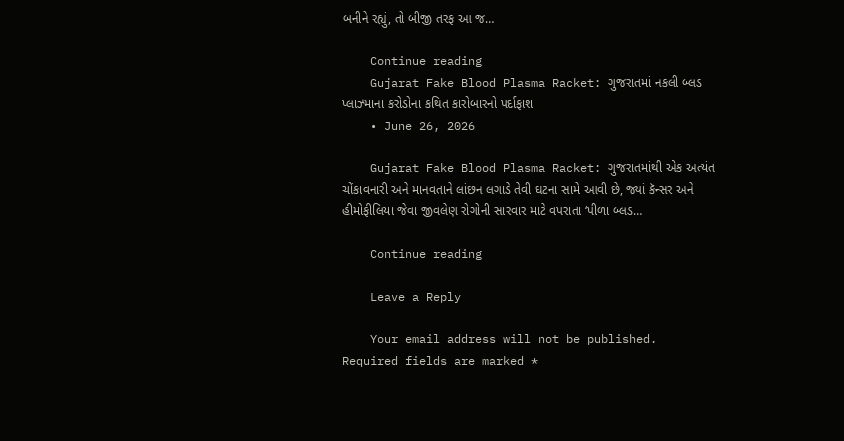બનીને રહ્યું, તો બીજી તરફ આ જ…

    Continue reading
    Gujarat Fake Blood Plasma Racket: ગુજરાતમાં નકલી બ્લડ પ્લાઝ્માના કરોડોના કથિત કારોબારનો પર્દાફાશ
    • June 26, 2026

    Gujarat Fake Blood Plasma Racket: ગુજરાતમાંથી એક અત્યંત ચોંકાવનારી અને માનવતાને લાંછન લગાડે તેવી ઘટના સામે આવી છે, જ્યાં કૅન્સર અને હીમોફીલિયા જેવા જીવલેણ રોગોની સારવાર માટે વપરાતા ‘પીળા બ્લડ…

    Continue reading

    Leave a Reply

    Your email address will not be published. Required fields are marked *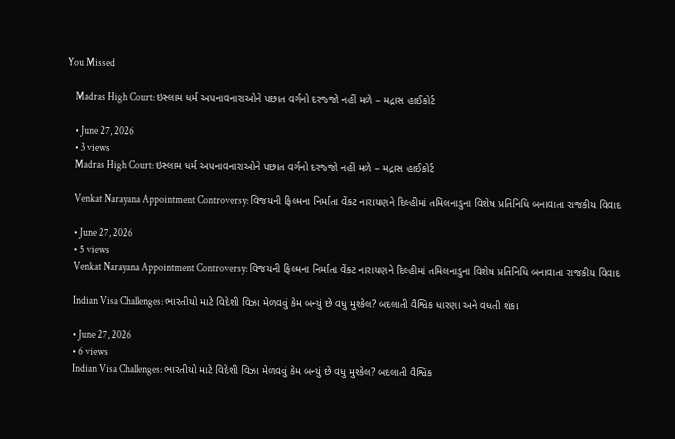You Missed

    Madras High Court: ઇસ્લામ ધર્મ અપનાવનારાઓને પછાત વર્ગનો દરજ્જો નહીં મળે – મદ્રાસ હાઈકોર્ટ

    • June 27, 2026
    • 3 views
    Madras High Court: ઇસ્લામ ધર્મ અપનાવનારાઓને પછાત વર્ગનો દરજ્જો નહીં મળે – મદ્રાસ હાઈકોર્ટ

    Venkat Narayana Appointment Controversy: વિજયની ફિલ્મના નિર્માતા વેંકટ નારાયણને દિલ્હીમાં તમિલનાડુના વિશેષ પ્રતિનિધિ બનાવાતા રાજકીય વિવાદ

    • June 27, 2026
    • 5 views
    Venkat Narayana Appointment Controversy: વિજયની ફિલ્મના નિર્માતા વેંકટ નારાયણને દિલ્હીમાં તમિલનાડુના વિશેષ પ્રતિનિધિ બનાવાતા રાજકીય વિવાદ

    Indian Visa Challenges: ભારતીયો માટે વિદેશી વિઝા મેળવવું કેમ બન્યું છે વધુ મુશ્કેલ? બદલાતી વૈશ્વિક ધારણા અને વધતી શંકા

    • June 27, 2026
    • 6 views
    Indian Visa Challenges: ભારતીયો માટે વિદેશી વિઝા મેળવવું કેમ બન્યું છે વધુ મુશ્કેલ? બદલાતી વૈશ્વિક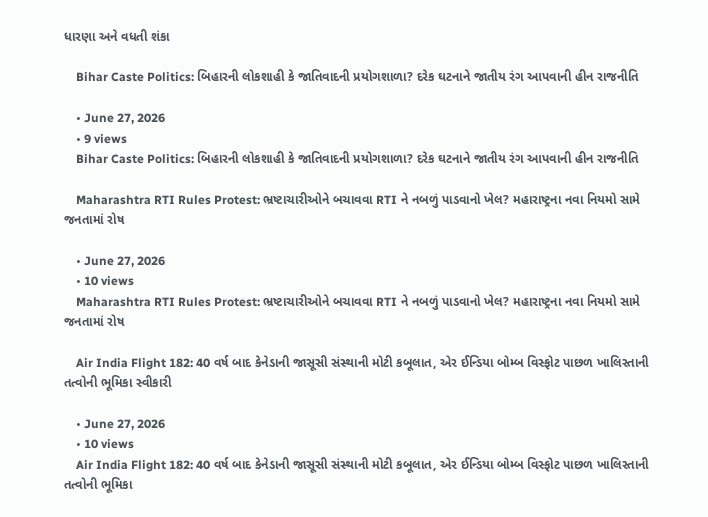ધારણા અને વધતી શંકા

    Bihar Caste Politics: બિહારની લોકશાહી કે જાતિવાદની પ્રયોગશાળા? દરેક ઘટનાને જાતીય રંગ આપવાની હીન રાજનીતિ

    • June 27, 2026
    • 9 views
    Bihar Caste Politics: બિહારની લોકશાહી કે જાતિવાદની પ્રયોગશાળા? દરેક ઘટનાને જાતીય રંગ આપવાની હીન રાજનીતિ

    Maharashtra RTI Rules Protest: ભ્રષ્ટાચારીઓને બચાવવા RTI ને નબળું પાડવાનો ખેલ? મહારાષ્ટ્રના નવા નિયમો સામે જનતામાં રોષ

    • June 27, 2026
    • 10 views
    Maharashtra RTI Rules Protest: ભ્રષ્ટાચારીઓને બચાવવા RTI ને નબળું પાડવાનો ખેલ? મહારાષ્ટ્રના નવા નિયમો સામે જનતામાં રોષ

    Air India Flight 182: 40 વર્ષ બાદ કેનેડાની જાસૂસી સંસ્થાની મોટી કબૂલાત, એર ઈન્ડિયા બોમ્બ વિસ્ફોટ પાછળ ખાલિસ્તાની તત્વોની ભૂમિકા સ્વીકારી

    • June 27, 2026
    • 10 views
    Air India Flight 182: 40 વર્ષ બાદ કેનેડાની જાસૂસી સંસ્થાની મોટી કબૂલાત, એર ઈન્ડિયા બોમ્બ વિસ્ફોટ પાછળ ખાલિસ્તાની તત્વોની ભૂમિકા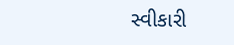સ્વીકારી